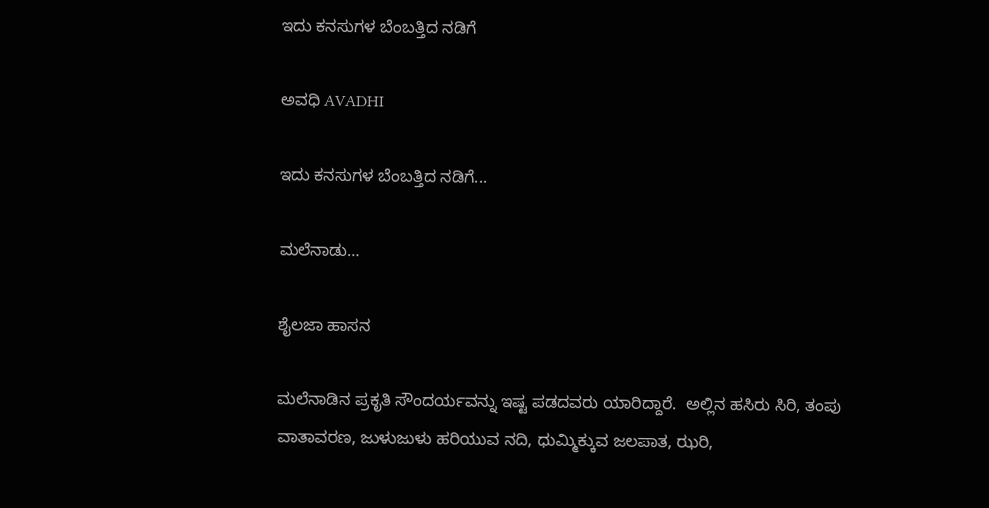ಇದು ಕನಸುಗಳ ಬೆಂಬತ್ತಿದ ನಡಿಗೆ‍

ಅವಧಿ AVADHI

ಇದು ಕನಸುಗಳ ಬೆಂಬತ್ತಿದ ನಡಿಗೆ...

ಮಲೆನಾಡು…

ಶೈಲಜಾ ಹಾಸನ

ಮಲೆನಾಡಿನ ಪ್ರಕೃತಿ ಸೌಂದರ್ಯವನ್ನು ಇಷ್ಟ ಪಡದವರು ಯಾರಿದ್ದಾರೆ.  ಅಲ್ಲಿನ ಹಸಿರು ಸಿರಿ, ತಂಪು ವಾತಾವರಣ, ಜುಳುಜುಳು ಹರಿಯುವ ನದಿ, ಧುಮ್ಮಿಕ್ಕುವ ಜಲಪಾತ, ಝರಿ,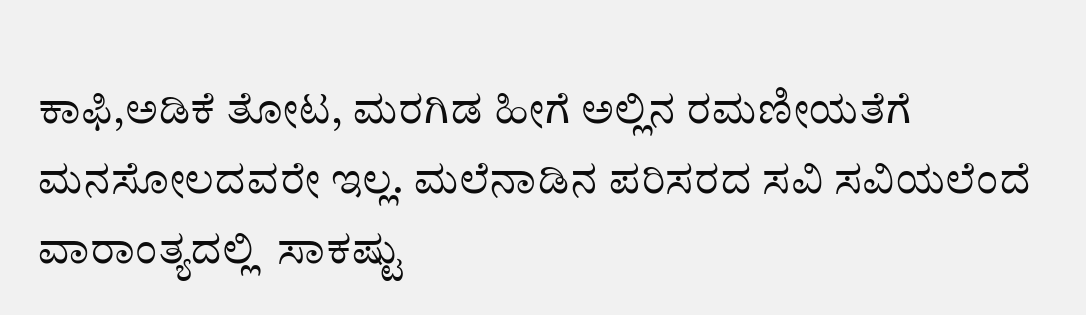ಕಾಫಿ,ಅಡಿಕೆ ತೋಟ, ಮರಗಿಡ ಹೀಗೆ ಅಲ್ಲಿನ ರಮಣೀಯತೆಗೆ ಮನಸೋಲದವರೇ ಇಲ್ಲ. ಮಲೆನಾಡಿನ ಪರಿಸರದ ಸವಿ ಸವಿಯಲೆಂದೆ ವಾರಾಂತ್ಯದಲ್ಲಿ  ಸಾಕಷ್ಟು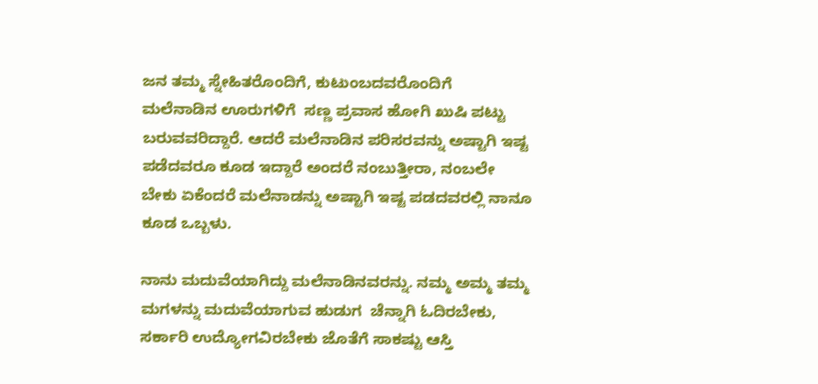ಜನ ತಮ್ಮ ಸ್ನೇಹಿತರೊಂದಿಗೆ, ಕುಟುಂಬದವರೊಂದಿಗೆ  ಮಲೆನಾಡಿನ ಊರುಗಳಿಗೆ  ಸಣ್ಣ ಪ್ರವಾಸ ಹೋಗಿ ಖುಷಿ ಪಟ್ಟು ಬರುವವರಿದ್ದಾರೆ. ಆದರೆ ಮಲೆನಾಡಿನ ಪರಿಸರವನ್ನು ಅಷ್ಟಾಗಿ ಇಷ್ಟ ಪಡೆದವರೂ ಕೂಡ ಇದ್ದಾರೆ ಅಂದರೆ ನಂಬುತ್ತೀರಾ, ನಂಬಲೇ ಬೇಕು ಏಕೆಂದರೆ ಮಲೆನಾಡನ್ನು ಅಷ್ಟಾಗಿ ಇಷ್ಟ ಪಡದವರಲ್ಲಿ ನಾನೂ ಕೂಡ ಒಬ್ಬಳು.

ನಾನು ಮದುವೆಯಾಗಿದ್ದು ಮಲೆನಾಡಿನವರನ್ನು. ನಮ್ಮ ಅಮ್ಮ ತಮ್ಮ ಮಗಳನ್ನು ಮದುವೆಯಾಗುವ ಹುಡುಗ  ಚೆನ್ನಾಗಿ ಓದಿರಬೇಕು, ಸರ್ಕಾರಿ ಉದ್ಯೋಗವಿರಬೇಕು ಜೊತೆಗೆ ಸಾಕಷ್ಟು ಆಸ್ತಿ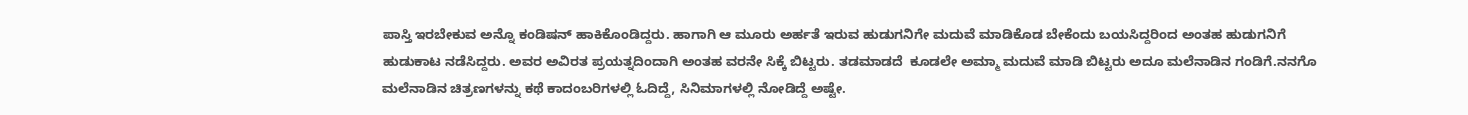ಪಾಸ್ತಿ ಇರಬೇಕುವ ಅನ್ನೊ ಕಂಡಿಷನ್ ಹಾಕಿಕೊಂಡಿದ್ದರು. ಹಾಗಾಗಿ ಆ ಮೂರು ಅರ್ಹತೆ ಇರುವ ಹುಡುಗನಿಗೇ ಮದುವೆ ಮಾಡಿಕೊಡ ಬೇಕೆಂದು ಬಯಸಿದ್ದರಿಂದ ಅಂತಹ ಹುಡುಗನಿಗೆ ಹುಡುಕಾಟ ನಡೆಸಿದ್ದರು. ಅವರ ಅವಿರತ ಪ್ರಯತ್ನದಿಂದಾಗಿ ಅಂತಹ ವರನೇ ಸಿಕ್ಕೆ ಬಿಟ್ಟರು. ತಡಮಾಡದೆ  ಕೂಡಲೇ ಅಮ್ಮಾ ಮದುವೆ ಮಾಡಿ ಬಿಟ್ಟರು ಅದೂ ಮಲೆನಾಡಿನ ಗಂಡಿಗೆ.ನನಗೊ ಮಲೆನಾಡಿನ ಚಿತ್ರಣಗಳನ್ನು ಕಥೆ ಕಾದಂಬರಿಗಳಲ್ಲಿ ಓದಿದ್ದೆ, ಸಿನಿಮಾಗಳಲ್ಲಿ ನೋಡಿದ್ದೆ ಅಷ್ಟೇ.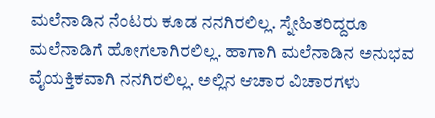ಮಲೆನಾಡಿನ ನೆಂಟರು ಕೂಡ ನನಗಿರಲಿಲ್ಲ. ಸ್ನೇಹಿತರಿದ್ದರೂ ಮಲೆನಾಡಿಗೆ ಹೋಗಲಾಗಿರಲಿಲ್ಲ. ಹಾಗಾಗಿ ಮಲೆನಾಡಿನ ಅನುಭವ ವೈಯಕ್ತಿಕವಾಗಿ ನನಗಿರಲಿಲ್ಲ. ಅಲ್ಲಿನ ಆಚಾರ ವಿಚಾರಗಳು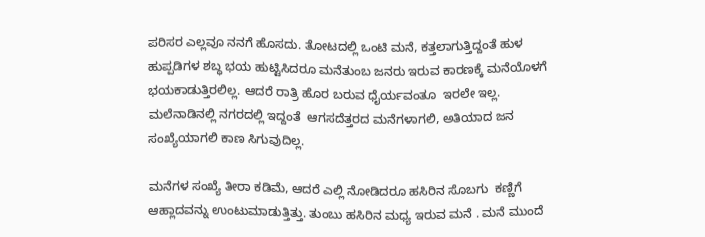ಪರಿಸರ ಎಲ್ಲವೂ ನನಗೆ ಹೊಸದು. ತೋಟದಲ್ಲಿ ಒಂಟಿ ಮನೆ, ಕತ್ತಲಾಗುತ್ತಿದ್ದಂತೆ ಹುಳ ಹುಪ್ಪಡಿಗಳ ಶಬ್ಧ ಭಯ ಹುಟ್ಟಿಸಿದರೂ ಮನೆತುಂಬ ಜನರು ಇರುವ ಕಾರಣಕ್ಕೆ ಮನೆಯೊಳಗೆ ಭಯಕಾಡುತ್ತಿರಲಿಲ್ಲ. ಆದರೆ ರಾತ್ರಿ ಹೊರ ಬರುವ ಧೈರ್ಯವಂತೂ  ಇರಲೇ ಇಲ್ಲ. ಮಲೆನಾಡಿನಲ್ಲಿ ನಗರದಲ್ಲಿ ಇದ್ದಂತೆ  ಆಗಸದೆತ್ತರದ ಮನೆಗಳಾಗಲಿ, ಅತಿಯಾದ ಜನ ಸಂಖ್ಯೆಯಾಗಲಿ ಕಾಣ ಸಿಗುವುದಿಲ್ಲ.

ಮನೆಗಳ ಸಂಖ್ಯೆ ತೀರಾ ಕಡಿಮೆ, ಆದರೆ ಎಲ್ಲಿ ನೋಡಿದರೂ ಹಸಿರಿನ ಸೊಬಗು  ಕಣ್ಣಿಗೆ ಆಹ್ಲಾದವನ್ನು ಉಂಟುಮಾಡುತ್ತಿತ್ತು. ತುಂಬು ಹಸಿರಿನ ಮಧ್ಯ ಇರುವ ಮನೆ . ಮನೆ ಮುಂದೆ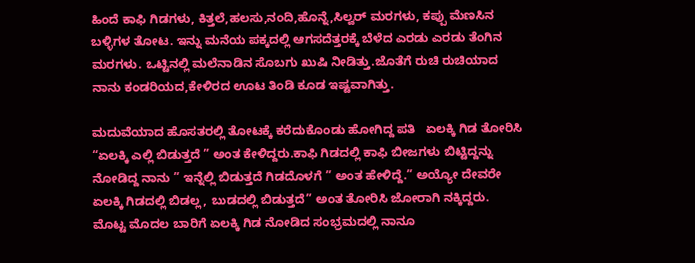ಹಿಂದೆ ಕಾಫಿ ಗಿಡಗಳು, ಕಿತ್ತಲೆ,ಹಲಸು,ನಂದಿ,ಹೊನ್ನೆ,ಸಿಲ್ವರ್ ಮರಗಳು, ಕಪ್ಪು ಮೆಣಸಿನ  ಬಳ್ಳಿಗಳ ತೋಟ. ಇನ್ನು ಮನೆಯ ಪಕ್ಕದಲ್ಲಿ ಆಗಸದೆತ್ತರಕ್ಕೆ ಬೆಳೆದ ಎರಡು ಎರಡು ತೆಂಗಿನ ಮರಗಳು. ಒಟ್ಟಿನಲ್ಲಿ ಮಲೆನಾಡಿನ ಸೊಬಗು ಖುಷಿ ನೀಡಿತ್ತು.ಜೊತೆಗೆ ರುಚಿ ರುಚಿಯಾದ ನಾನು ಕಂಡರಿಯದ,ಕೇಳಿರದ ಊಟ ತಿಂಡಿ ಕೂಡ ಇಷ್ಟವಾಗಿತ್ತು.

ಮದುವೆಯಾದ ಹೊಸತರಲ್ಲಿ ತೋಟಕ್ಕೆ ಕರೆದುಕೊಂಡು ಹೋಗಿದ್ದ ಪತಿ   ಏಲಕ್ಕಿ ಗಿಡ ತೋರಿಸಿ “ಏಲಕ್ಕಿ ಎಲ್ಲಿ ಬಿಡುತ್ತದೆ ” ಅಂತ ಕೇಳಿದ್ದರು.ಕಾಫಿ ಗಿಡದಲ್ಲಿ ಕಾಫಿ ಬೀಜಗಳು ಬಿಟ್ಟಿದ್ದನ್ನು ನೋಡಿದ್ದ ನಾನು ” ಇನ್ನೆಲ್ಲಿ ಬಿಡುತ್ತದೆ ಗಿಡದೊಳಗೆ ” ಅಂತ ಹೇಳಿದ್ದೆ.” ಅಯ್ಯೋ ದೇವರೇ ಏಲಕ್ಕಿ ಗಿಡದಲ್ಲಿ ಬಿಡಲ್ಲ, ಬುಡದಲ್ಲಿ ಬಿಡುತ್ತದೆ” ಅಂತ ತೋರಿಸಿ ಜೋರಾಗಿ ನಕ್ಕಿದ್ದರು. ಮೊಟ್ಟ ಮೊದಲ ಬಾರಿಗೆ ಏಲಕ್ಕಿ ಗಿಡ ನೋಡಿದ ಸಂಭ್ರಮದಲ್ಲಿ ನಾನೂ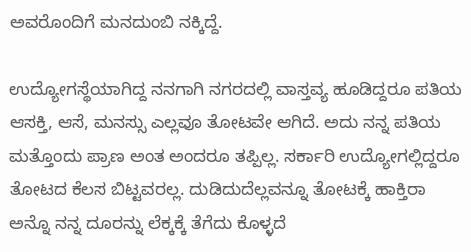ಅವರೊಂದಿಗೆ ಮನದುಂಬಿ ನಕ್ಕಿದ್ದೆ.

ಉದ್ಯೋಗಸ್ಥೆಯಾಗಿದ್ದ ನನಗಾಗಿ ನಗರದಲ್ಲಿ ವಾಸ್ತವ್ಯ ಹೂಡಿದ್ದರೂ ಪತಿಯ ಆಸಕ್ತಿ, ಆಸೆ, ಮನಸ್ಸು ಎಲ್ಲವೂ ತೋಟವೇ ಆಗಿದೆ. ಅದು ನನ್ನ ಪತಿಯ ಮತ್ತೊಂದು ಪ್ರಾಣ ಅಂತ ಅಂದರೂ ತಪ್ಪಿಲ್ಲ. ಸರ್ಕಾರಿ ಉದ್ಯೋಗಲ್ಲಿದ್ದರೂ ತೋಟದ ಕೆಲಸ ಬಿಟ್ಟವರಲ್ಲ. ದುಡಿದುದೆಲ್ಲವನ್ನೂ ತೋಟಕ್ಕೆ ಹಾಕ್ತಿರಾ ಅನ್ನೊ ನನ್ನ ದೂರನ್ನು ಲೆಕ್ಕಕ್ಕೆ ತೆಗೆದು ಕೊಳ್ಳದೆ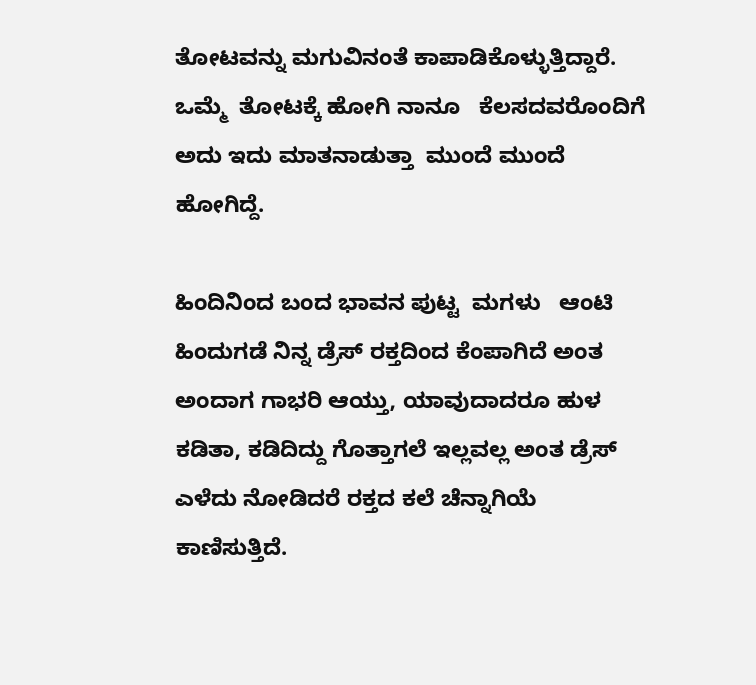ತೋಟವನ್ನು ಮಗುವಿನಂತೆ ಕಾಪಾಡಿಕೊಳ್ಳುತ್ತಿದ್ದಾರೆ. ಒಮ್ಮೆ  ತೋಟಕ್ಕೆ ಹೋಗಿ ನಾನೂ   ಕೆಲಸದವರೊಂದಿಗೆ ಅದು ಇದು ಮಾತನಾಡುತ್ತಾ  ಮುಂದೆ ಮುಂದೆ ಹೋಗಿದ್ದೆ.

ಹಿಂದಿನಿಂದ ಬಂದ ಭಾವನ ಪುಟ್ಟ  ಮಗಳು   ಆಂಟಿ ಹಿಂದುಗಡೆ ನಿನ್ನ ಡ್ರೆಸ್ ರಕ್ತದಿಂದ ಕೆಂಪಾಗಿದೆ ಅಂತ ಅಂದಾಗ ಗಾಭರಿ ಆಯ್ತು, ಯಾವುದಾದರೂ ಹುಳ ಕಡಿತಾ, ಕಡಿದಿದ್ದು ಗೊತ್ತಾಗಲೆ ಇಲ್ಲವಲ್ಲ ಅಂತ ಡ್ರೆಸ್ ಎಳೆದು ನೋಡಿದರೆ ರಕ್ತದ ಕಲೆ ಚೆನ್ನಾಗಿಯೆ ಕಾಣಿಸುತ್ತಿದೆ.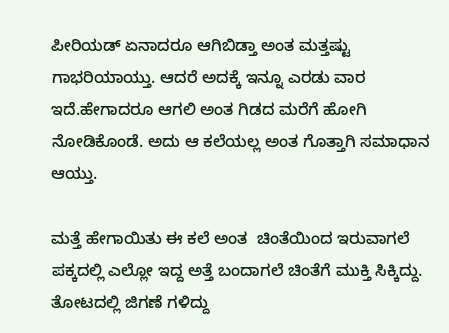ಪೀರಿಯಡ್ ಏನಾದರೂ ಆಗಿಬಿಡ್ತಾ ಅಂತ ಮತ್ತಷ್ಟು ಗಾಭರಿಯಾಯ್ತು. ಆದರೆ ಅದಕ್ಕೆ ಇನ್ನೂ ಎರಡು ವಾರ ಇದೆ.ಹೇಗಾದರೂ ಆಗಲಿ ಅಂತ ಗಿಡದ ಮರೆಗೆ ಹೋಗಿ ನೋಡಿಕೊಂಡೆ. ಅದು ಆ ಕಲೆಯಲ್ಲ ಅಂತ ಗೊತ್ತಾಗಿ ಸಮಾಧಾನ ಆಯ್ತು.

ಮತ್ತೆ ಹೇಗಾಯಿತು ಈ ಕಲೆ ಅಂತ  ಚಿಂತೆಯಿಂದ ಇರುವಾಗಲೆ ಪಕ್ಕದಲ್ಲಿ ಎಲ್ಲೋ ಇದ್ದ ಅತ್ತೆ ಬಂದಾಗಲೆ ಚಿಂತೆಗೆ ಮುಕ್ತಿ ಸಿಕ್ಕಿದ್ದು. ತೋಟದಲ್ಲಿ ಜಿಗಣೆ ಗಳಿದ್ದು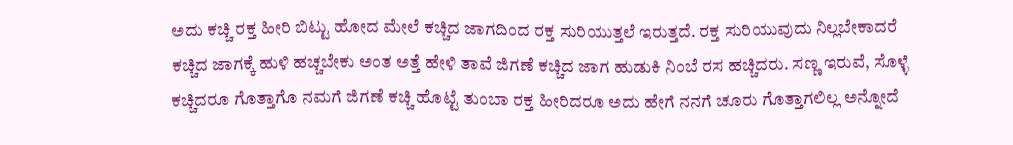ಅದು ಕಚ್ಚಿ ರಕ್ತ ಹೀರಿ ಬಿಟ್ಟು ಹೋದ ಮೇಲೆ ಕಚ್ಚಿದ ಜಾಗದಿಂದ ರಕ್ತ ಸುರಿಯುತ್ತಲೆ ಇರುತ್ತದೆ. ರಕ್ತ ಸುರಿಯುವುದು ನಿಲ್ಲಬೇಕಾದರೆ ಕಚ್ಚಿದ ಜಾಗಕ್ಕೆ ಹುಳಿ ಹಚ್ಚಬೇಕು ಅಂತ ಅತ್ತೆ ಹೇಳಿ ತಾವೆ ಜಿಗಣೆ ಕಚ್ಚಿದ ಜಾಗ ಹುಡುಕಿ ನಿಂಬೆ ರಸ ಹಚ್ಚಿದರು. ಸಣ್ಣ ಇರುವೆ, ಸೊಳ್ಳೆ ಕಚ್ಚಿದರೂ ಗೊತ್ತಾಗೊ ನಮಗೆ ಜಿಗಣೆ ಕಚ್ಚಿ ಹೊಟ್ಟೆ ತುಂಬಾ ರಕ್ತ ಹೀರಿದರೂ ಅದು ಹೇಗೆ ನನಗೆ ಚೂರು ಗೊತ್ತಾಗಲಿಲ್ಲ ಅನ್ನೋದೆ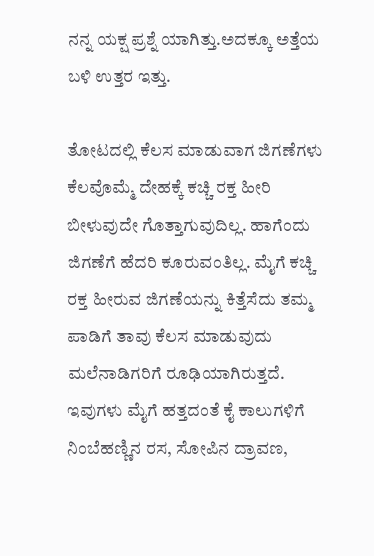ನನ್ನ ಯಕ್ಷ ಪ್ರಶ್ನೆ ಯಾಗಿತ್ತು.ಅದಕ್ಕೂ ಅತ್ತೆಯ ಬಳಿ ಉತ್ತರ ಇತ್ತು.

ತೋಟದಲ್ಲಿ ಕೆಲಸ ಮಾಡುವಾಗ ಜಿಗಣೆಗಳು ಕೆಲವೊಮ್ಮೆ ದೇಹಕ್ಕೆ ಕಚ್ಚಿ ರಕ್ತ ಹೀರಿ ಬೀಳುವುದೇ ಗೊತ್ತಾಗುವುದಿಲ್ಲ. ಹಾಗೆಂದು ಜಿಗಣೆಗೆ ಹೆದರಿ ಕೂರುವಂತಿಲ್ಲ. ಮೈಗೆ ಕಚ್ಚಿ ರಕ್ತ ಹೀರುವ ಜಿಗಣೆಯನ್ನು ಕಿತ್ತೆಸೆದು ತಮ್ಮ ಪಾಡಿಗೆ ತಾವು ಕೆಲಸ ಮಾಡುವುದು ಮಲೆನಾಡಿಗರಿಗೆ ರೂಢಿಯಾಗಿರುತ್ತದೆ. ಇವುಗಳು ಮೈಗೆ ಹತ್ತದಂತೆ ಕೈ ಕಾಲುಗಳಿಗೆ ನಿಂಬೆಹಣ್ಣಿನ ರಸ, ಸೋಪಿನ ದ್ರಾವಣ,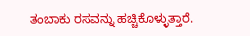ತಂಬಾಕು ರಸವನ್ನು ಹಚ್ಚಿಕೊಳ್ಳುತ್ತಾರೆ.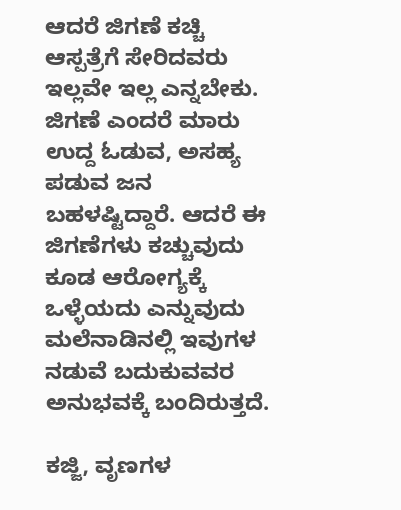ಆದರೆ ಜಿಗಣೆ ಕಚ್ಚಿ ಆಸ್ಪತ್ರೆಗೆ ಸೇರಿದವರು ಇಲ್ಲವೇ ಇಲ್ಲ ಎನ್ನಬೇಕು. ಜಿಗಣೆ ಎಂದರೆ ಮಾರು ಉದ್ದ ಓಡುವ, ಅಸಹ್ಯ ಪಡುವ ಜನ ಬಹಳಷ್ಟಿದ್ದಾರೆ. ಆದರೆ ಈ ಜಿಗಣೆಗಳು ಕಚ್ಚುವುದು ಕೂಡ ಆರೋಗ್ಯಕ್ಕೆ ಒಳ್ಳೆಯದು ಎನ್ನುವುದು ಮಲೆನಾಡಿನಲ್ಲಿ ಇವುಗಳ ನಡುವೆ ಬದುಕುವವರ ಅನುಭವಕ್ಕೆ ಬಂದಿರುತ್ತದೆ.

ಕಜ್ಜಿ, ವೃಣಗಳ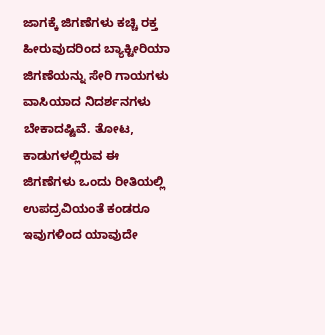ಜಾಗಕ್ಕೆ ಜಿಗಣೆಗಳು ಕಚ್ಚಿ ರಕ್ತ ಹೀರುವುದರಿಂದ ಬ್ಯಾಕ್ಟೀರಿಯಾ ಜಿಗಣೆಯನ್ನು ಸೇರಿ ಗಾಯಗಳು ವಾಸಿಯಾದ ನಿದರ್ಶನಗಳು ಬೇಕಾದಷ್ಟಿವೆ. ತೋಟ, ಕಾಡುಗಳಲ್ಲಿರುವ ಈ ಜಿಗಣೆಗಳು ಒಂದು ರೀತಿಯಲ್ಲಿ ಉಪದ್ರವಿಯಂತೆ ಕಂಡರೂ ಇವುಗಳಿಂದ ಯಾವುದೇ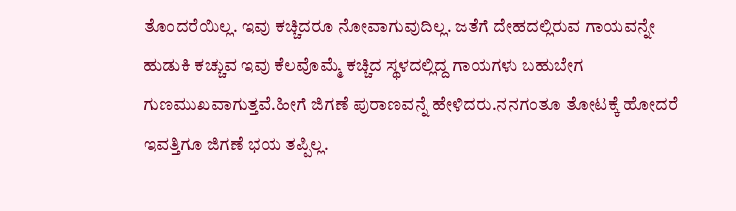ತೊಂದರೆಯಿಲ್ಲ. ಇವು ಕಚ್ಚಿದರೂ ನೋವಾಗುವುದಿಲ್ಲ. ಜತೆಗೆ ದೇಹದಲ್ಲಿರುವ ಗಾಯವನ್ನೇ ಹುಡುಕಿ ಕಚ್ಚುವ ಇವು ಕೆಲವೊಮ್ಮೆ ಕಚ್ಚಿದ ಸ್ಥಳದಲ್ಲಿದ್ದ ಗಾಯಗಳು ಬಹುಬೇಗ ಗುಣಮುಖವಾಗುತ್ತವೆ.ಹೀಗೆ ಜಿಗಣೆ ಪುರಾಣವನ್ನೆ ಹೇಳಿದರು.ನನಗಂತೂ ತೋಟಕ್ಕೆ ಹೋದರೆ ಇವತ್ತಿಗೂ ಜಿಗಣೆ ಭಯ ತಪ್ಪಿಲ್ಲ.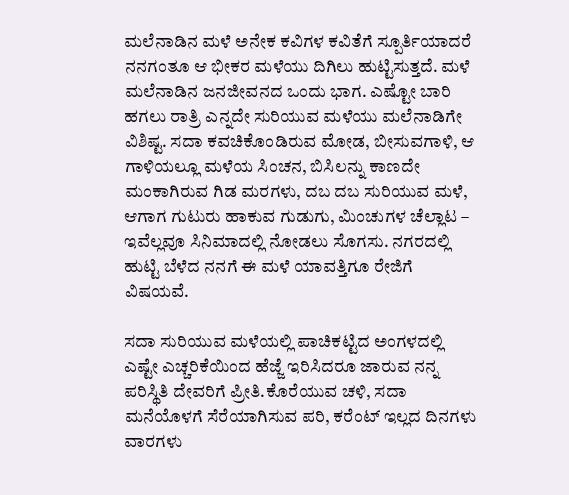ಮಲೆನಾಡಿನ ಮಳೆ ಅನೇಕ ಕವಿಗಳ ಕವಿತೆಗೆ ಸ್ಪೂರ್ತಿಯಾದರೆ ನನಗಂತೂ ಆ ಭೀಕರ ಮಳೆಯು ದಿಗಿಲು ಹುಟ್ಟಿಸುತ್ತದೆ. ಮಳೆ ಮಲೆನಾಡಿನ ಜನಜೀವನದ ಒಂದು ಭಾಗ. ಎಷ್ಟೋ ಬಾರಿ ಹಗಲು ರಾತ್ರಿ ಎನ್ನದೇ ಸುರಿಯುವ ಮಳೆಯು ಮಲೆನಾಡಿಗೇ ವಿಶಿಷ್ಟ. ಸದಾ ಕವಚಿಕೊಂಡಿರುವ ಮೋಡ, ಬೀಸುವಗಾಳಿ, ಆ ಗಾಳಿಯಲ್ಲೂ ಮಳೆಯ ಸಿಂಚನ, ಬಿಸಿಲನ್ನು ಕಾಣದೇ ಮಂಕಾಗಿರುವ ಗಿಡ ಮರಗಳು, ದಬ ದಬ ಸುರಿಯುವ ಮಳೆ, ಆಗಾಗ ಗುಟುರು ಹಾಕುವ ಗುಡುಗು, ಮಿಂಚುಗಳ ಚೆಲ್ಲಾಟ – ಇವೆಲ್ಲವೂ ಸಿನಿಮಾದಲ್ಲಿ ನೋಡಲು ಸೊಗಸು. ನಗರದಲ್ಲಿ ಹುಟ್ಟಿ ಬೆಳೆದ ನನಗೆ ಈ ಮಳೆ ಯಾವತ್ತಿಗೂ ರೇಜಿಗೆ ವಿಷಯವೆ.

ಸದಾ ಸುರಿಯುವ ಮಳೆಯಲ್ಲಿ ಪಾಚಿಕಟ್ಟಿದ ಅಂಗಳದಲ್ಲಿ ಎಷ್ಟೇ ಎಚ್ಚರಿಕೆಯಿಂದ ಹೆಜ್ಜೆ ಇರಿಸಿದರೂ ಜಾರುವ ನನ್ನ ಪರಿಸ್ಥಿತಿ ದೇವರಿಗೆ ಪ್ರೀತಿ.ಕೊರೆಯುವ ಚಳಿ, ಸದಾ ಮನೆಯೊಳಗೆ ಸೆರೆಯಾಗಿಸುವ ಪರಿ, ಕರೆಂಟ್ ಇಲ್ಲದ ದಿನಗಳು ವಾರಗಳು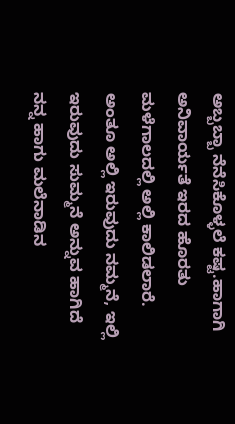ಅಬ್ಬಬ್ಬಾ ನೆನೆಸಿಕೊಳ್ಳಲೆ ಕಷ್ಟ.ಹಾಗಾಗಿ ಅನಿವಾರ್ಯತೆ ಇರದ ಹೊರತು ಮಳೆಗಾಲದಲ್ಲಿ ಅಲ್ಲಿ ಕಾಲಿಡಲಾರೆ. ಅಂತೂ ಅಲ್ಲಿ ಇರುವುದು ನಮ್ಮನೆ, ಇಲ್ಲಿ ಇರುವುದು ಸುಮ್ಮನೆ ಅನ್ನುವ ಹಾಗಿದೆ ನನ್ನ ಹಾಗು ಮಲೆನಾಡಿನ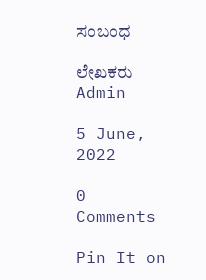ಸಂಬಂಧ

ಲೇಖಕರು Admin

5 June, 2022

0 Comments

Pin It on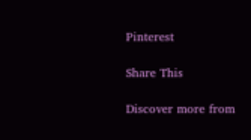Pinterest

Share This

Discover more from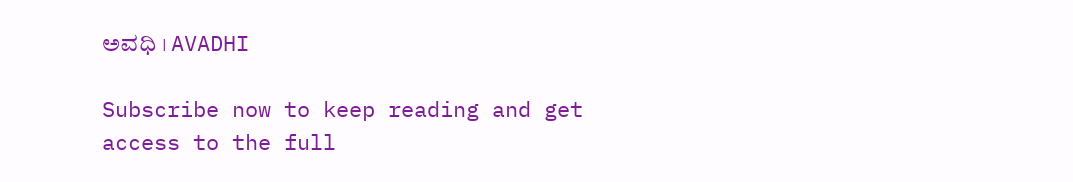ಅವಧಿ । AVADHI

Subscribe now to keep reading and get access to the full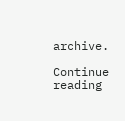archive.

Continue reading